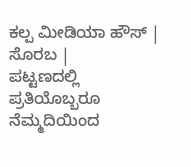ಕಲ್ಪ ಮೀಡಿಯಾ ಹೌಸ್ | ಸೊರಬ |
ಪಟ್ಟಣದಲ್ಲಿ ಪ್ರತಿಯೊಬ್ಬರೂ ನೆಮ್ಮದಿಯಿಂದ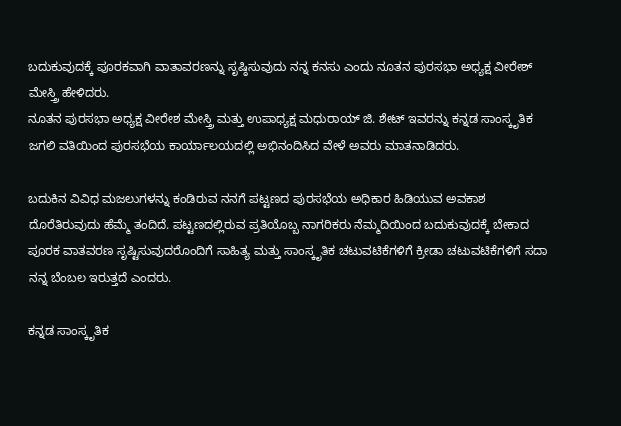ಬದುಕುವುದಕ್ಕೆ ಪೂರಕವಾಗಿ ವಾತಾವರಣನ್ನು ಸೃಷ್ಠಿಸುವುದು ನನ್ನ ಕನಸು ಎಂದು ನೂತನ ಪುರಸಭಾ ಅಧ್ಯಕ್ಷ ವೀರೇಶ್ ಮೇಸ್ತ್ರಿ ಹೇಳಿದರು.
ನೂತನ ಪುರಸಭಾ ಅಧ್ಯಕ್ಷ ವೀರೇಶ ಮೇಸ್ತ್ರಿ ಮತ್ತು ಉಪಾಧ್ಯಕ್ಷ ಮಧುರಾಯ್ ಜಿ. ಶೇಟ್ ಇವರನ್ನು ಕನ್ನಡ ಸಾಂಸ್ಕೃತಿಕ ಜಗಲಿ ವತಿಯಿಂದ ಪುರಸಭೆಯ ಕಾರ್ಯಾಲಯದಲ್ಲಿ ಅಭಿನಂದಿಸಿದ ವೇಳೆ ಅವರು ಮಾತನಾಡಿದರು.

ಬದುಕಿನ ವಿವಿಧ ಮಜಲುಗಳನ್ನು ಕಂಡಿರುವ ನನಗೆ ಪಟ್ಟಣದ ಪುರಸಭೆಯ ಅಧಿಕಾರ ಹಿಡಿಯುವ ಅವಕಾಶ ದೊರೆತಿರುವುದು ಹೆಮ್ಮೆ ತಂದಿದೆ. ಪಟ್ಟಣದಲ್ಲಿರುವ ಪ್ರತಿಯೊಬ್ಬ ನಾಗರಿಕರು ನೆಮ್ಮದಿಯಿಂದ ಬದುಕುವುದಕ್ಕೆ ಬೇಕಾದ ಪೂರಕ ವಾತವರಣ ಸೃಷ್ಟಿಸುವುದರೊಂದಿಗೆ ಸಾಹಿತ್ಯ ಮತ್ತು ಸಾಂಸ್ಕೃತಿಕ ಚಟುವಟಿಕೆಗಳಿಗೆ ಕ್ರೀಡಾ ಚಟುವಟಿಕೆಗಳಿಗೆ ಸದಾ ನನ್ನ ಬೆಂಬಲ ಇರುತ್ತದೆ ಎಂದರು.

ಕನ್ನಡ ಸಾಂಸ್ಕೃತಿಕ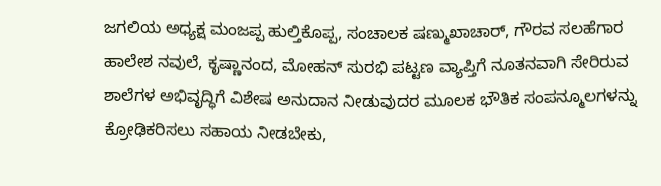ಜಗಲಿಯ ಅಧ್ಯಕ್ಷ ಮಂಜಪ್ಪ ಹುಲ್ತಿಕೊಪ್ಪ, ಸಂಚಾಲಕ ಷಣ್ಮುಖಾಚಾರ್, ಗೌರವ ಸಲಹೆಗಾರ ಹಾಲೇಶ ನವುಲೆ, ಕೃಷ್ಣಾನಂದ, ಮೋಹನ್ ಸುರಭಿ ಪಟ್ಟಣ ವ್ಯಾಪ್ತಿಗೆ ನೂತನವಾಗಿ ಸೇರಿರುವ ಶಾಲೆಗಳ ಅಭಿವೃದ್ಧಿಗೆ ವಿಶೇಷ ಅನುದಾನ ನೀಡುವುದರ ಮೂಲಕ ಭೌತಿಕ ಸಂಪನ್ಮೂಲಗಳನ್ನು ಕ್ರೋಢಿಕರಿಸಲು ಸಹಾಯ ನೀಡಬೇಕು,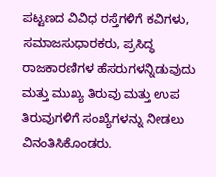ಪಟ್ಟಣದ ವಿವಿಧ ರಸ್ತೆಗಳಿಗೆ ಕವಿಗಳು, ಸಮಾಜಸುಧಾರಕರು, ಪ್ರಸಿದ್ಧ ರಾಜಕಾರಣಿಗಳ ಹೆಸರುಗಳನ್ನಿಡುವುದು ಮತ್ತು ಮುಖ್ಯ ತಿರುವು ಮತ್ತು ಉಪ ತಿರುವುಗಳಿಗೆ ಸಂಖ್ಯೆಗಳನ್ನು ನೀಡಲು ವಿನಂತಿಸಿಕೊಂಡರು.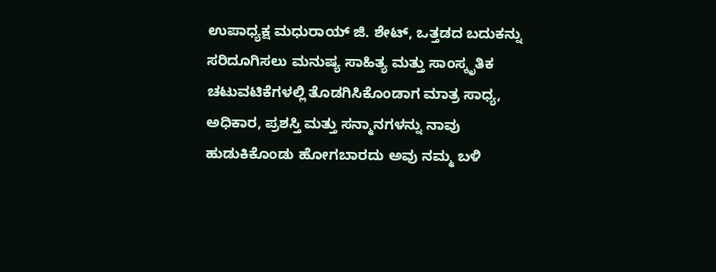ಉಪಾಧ್ಯಕ್ಷ ಮಧುರಾಯ್ ಜಿ. ಶೇಟ್, ಒತ್ತಡದ ಬದುಕನ್ನು ಸರಿದೂಗಿಸಲು ಮನುಷ್ಯ ಸಾಹಿತ್ಯ ಮತ್ತು ಸಾಂಸ್ಕೃತಿಕ ಚಟುವಟಿಕೆಗಳಲ್ಲಿ ತೊಡಗಿಸಿಕೊಂಡಾಗ ಮಾತ್ರ ಸಾಧ್ಯ, ಅಧಿಕಾರ, ಪ್ರಶಸ್ತಿ ಮತ್ತು ಸನ್ಮಾನಗಳನ್ನು ನಾವು ಹುಡುಕಿಕೊಂಡು ಹೋಗಬಾರದು ಅವು ನಮ್ಮ ಬಳಿ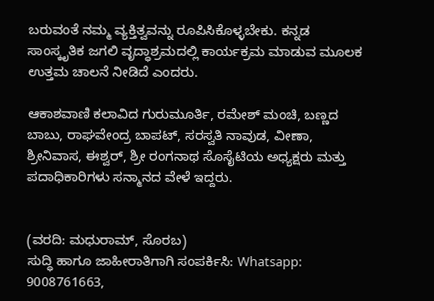ಬರುವಂತೆ ನಮ್ಮ ವ್ಯಕ್ತಿತ್ವವನ್ನು ರೂಪಿಸಿಕೊಳ್ಳಬೇಕು. ಕನ್ನಡ ಸಾಂಸ್ಕೃತಿಕ ಜಗಲಿ ವೃದ್ಧಾಶ್ರಮದಲ್ಲಿ ಕಾರ್ಯಕ್ರಮ ಮಾಡುವ ಮೂಲಕ ಉತ್ತಮ ಚಾಲನೆ ನೀಡಿದೆ ಎಂದರು.

ಆಕಾಶವಾಣಿ ಕಲಾವಿದ ಗುರುಮೂರ್ತಿ, ರಮೇಶ್ ಮಂಚಿ, ಬಣ್ಣದ ಬಾಬು, ರಾಘವೇಂದ್ರ ಬಾಪಟ್, ಸರಸ್ವತಿ ನಾವುಡ, ವೀಣಾ, ಶ್ರೀನಿವಾಸ, ಈಶ್ವರ್, ಶ್ರೀ ರಂಗನಾಥ ಸೊಸೈಟಿಯ ಅಧ್ಯಕ್ಷರು ಮತ್ತು ಪದಾಧಿಕಾರಿಗಳು ಸನ್ಮಾನದ ವೇಳೆ ಇದ್ದರು.


(ವರದಿ: ಮಧುರಾಮ್, ಸೊರಬ)
ಸುದ್ಧಿ ಹಾಗೂ ಜಾಹೀರಾತಿಗಾಗಿ ಸಂಪರ್ಕಿಸಿ: Whatsapp: 9008761663,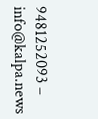9481252093 – info@kalpa.news